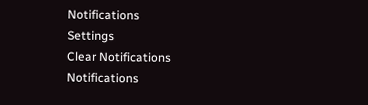Notifications
Settings
Clear Notifications
Notifications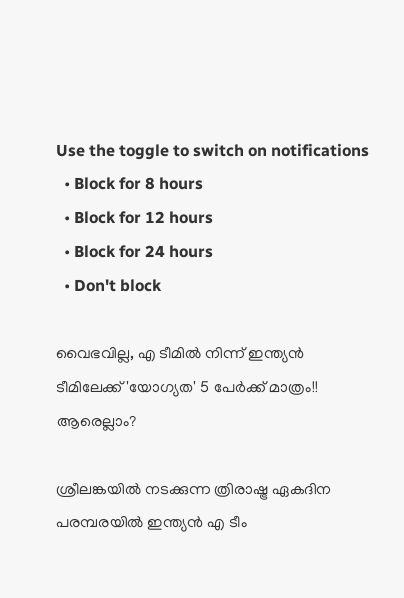Use the toggle to switch on notifications
  • Block for 8 hours
  • Block for 12 hours
  • Block for 24 hours
  • Don't block

വൈഭവില്ല, എ ടീമില്‍ നിന്ന് ഇന്ത്യന്‍ ടീമിലേക്ക് 'യോഗ്യത' 5 പേര്‍ക്ക് മാത്രം!! ആരെല്ലാം?

ശ്രീലങ്കയില്‍ നടക്കുന്ന ത്രിരാഷ്ട്ര ഏകദിന പരമ്പരയില്‍ ഇന്ത്യന്‍ എ ടീം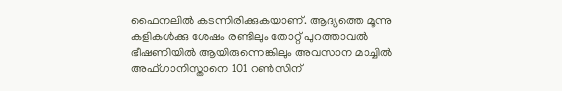ഫൈനലില്‍ കടന്നിരിക്കുകയാണ്. ആദ്യത്തെ മൂന്നു കളികള്‍ക്കു ശേഷം രണ്ടിലും തോറ്റ് പുറത്താവല്‍ ഭീഷണിയില്‍ ആയിരുന്നെങ്കിലും അവസാന മാച്ചില്‍ അഫ്ഗാനിസ്താനെ 101 റണ്‍സിന്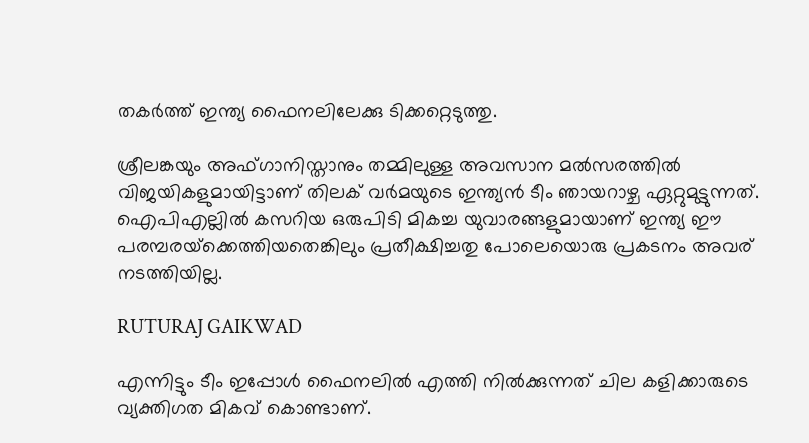തകര്‍ത്ത് ഇന്ത്യ ഫൈനലിലേക്കു ടിക്കറ്റെടുത്തു.

ശ്രീലങ്കയും അഫ്ഗാനിസ്താനും തമ്മിലുള്ള അവസാന മല്‍സരത്തില്‍ വിജയികളുമായിട്ടാണ് തിലക് വര്‍മയുടെ ഇന്ത്യന്‍ ടീം ഞായറാഴ്ച ഏറ്റുമുട്ടുന്നത്. ഐപിഎല്ലില്‍ കസറിയ ഒരുപിടി മികച്ച യുവാരങ്ങളുമായാണ് ഇന്ത്യ ഈ പരമ്പരയ്‌ക്കെത്തിയതെങ്കിലും പ്രതീക്ഷിച്ചതു പോലെയൊരു പ്രകടനം അവര് നടത്തിയില്ല.

RUTURAJ GAIKWAD

എന്നിട്ടും ടീം ഇപ്പോള്‍ ഫൈനലില്‍ എത്തി നില്‍ക്കുന്നത് ചില കളിക്കാരുടെ വ്യക്തിഗത മികവ് കൊണ്ടാണ്.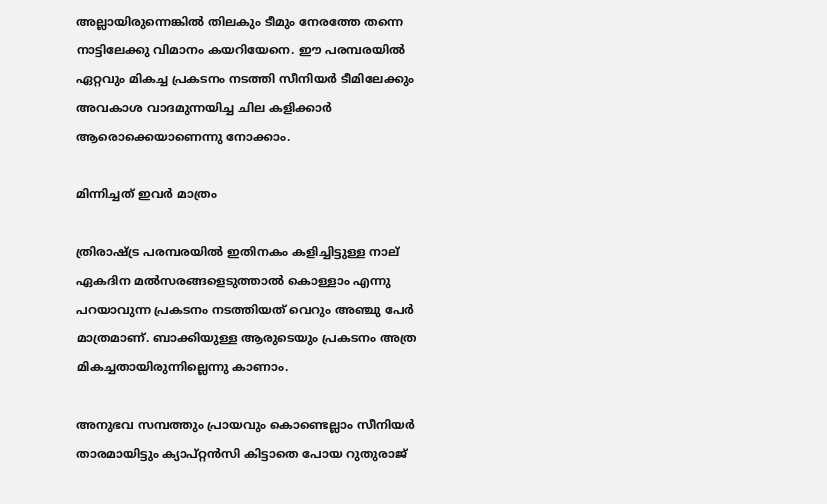അല്ലായിരുന്നെങ്കില്‍ തിലകും ടീമും നേരത്തേ തന്നെ നാട്ടിലേക്കു വിമാനം കയറിയേനെ. ഈ പരമ്പരയില്‍ ഏറ്റവും മികച്ച പ്രകടനം നടത്തി സീനിയര്‍ ടീമിലേക്കും അവകാശ വാദമുന്നയിച്ച ചില കളിക്കാര്‍ ആരൊക്കെയാണെന്നു നോക്കാം.

മിന്നിച്ചത് ഇവര്‍ മാത്രം

ത്രിരാഷ്ട്ര പരമ്പരയില്‍ ഇതിനകം കളിച്ചിട്ടുള്ള നാല് ഏകദിന മല്‍സരങ്ങളെടുത്താല്‍ കൊള്ളാം എന്നു പറയാവുന്ന പ്രകടനം നടത്തിയത് വെറും അഞ്ചു പേര്‍ മാത്രമാണ്. ബാക്കിയുള്ള ആരുടെയും പ്രകടനം അത്ര മികച്ചതായിരുന്നില്ലെന്നു കാണാം.

അനുഭവ സമ്പത്തും പ്രായവും കൊണ്ടെല്ലാം സീനിയര്‍ താരമായിട്ടും ക്യാപ്റ്റന്‍സി കിട്ടാതെ പോയ റുതുരാജ്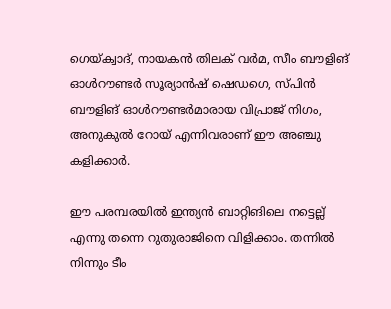ഗെയ്ക്വാദ്, നായകന്‍ തിലക് വര്‍മ, സീം ബൗളിങ് ഓള്‍റൗണ്ടര്‍ സൂര്യാന്‍ഷ് ഷെഡഗെ, സ്പിന്‍ ബൗളിങ് ഓള്‍റൗണ്ടര്‍മാരായ വിപ്രാജ് നിഗം, അനുകുല്‍ റോയ് എന്നിവരാണ് ഈ അഞ്ചു കളിക്കാര്‍.

ഈ പരമ്പരയില്‍ ഇന്ത്യന്‍ ബാറ്റിങിലെ നട്ടെല്ല് എന്നു തന്നെ റുതുരാജിനെ വിളിക്കാം. തന്നില്‍ നിന്നും ടീം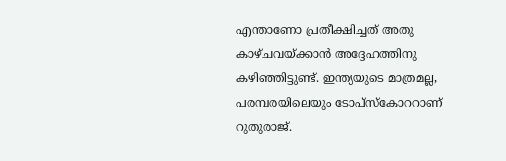എന്താണോ പ്രതീക്ഷിച്ചത് അതു കാഴ്ചവയ്ക്കാന്‍ അദ്ദേഹത്തിനു കഴിഞ്ഞിട്ടുണ്ട്. ഇന്ത്യയുടെ മാത്രമല്ല, പരമ്പരയിലെയും ടോപ്‌സ്‌കോററാണ് റുതുരാജ്.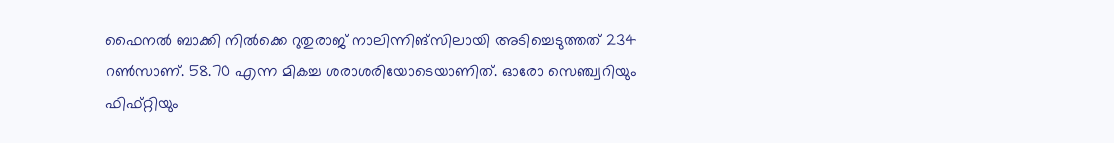ഫൈനല്‍ ബാക്കി നില്‍ക്കെ റുതുരാജ് നാലിന്നിങ്‌സിലായി അടിച്ചെടുത്തത് 234 റണ്‍സാണ്. 58.70 എന്ന മികച്ച ശരാശരിയോടെയാണിത്. ഓരോ സെഞ്ച്വറിയും ഫിഫ്റ്റിയും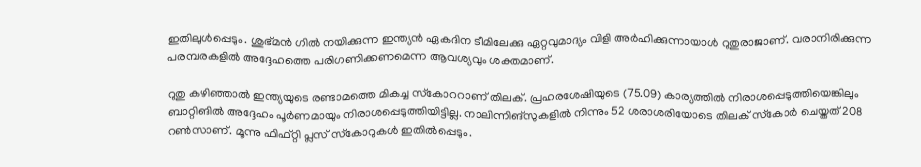ഇതിലുള്‍പ്പെടും. ശുഭ്മന്‍ ഗില്‍ നയിക്കുന്ന ഇന്ത്യന്‍ ഏകദിന ടീമിലേക്കു ഏറ്റവുമാദ്യം വിളി അര്‍ഹിക്കുന്നായാള്‍ റുതുരാജാണ്. വരാനിരിക്കുന്ന പരമ്പരകളില്‍ അദ്ദേഹത്തെ പരിഗണിക്കണമെന്ന ആവശ്യവും ശക്തമാണ്.

റുതു കഴിഞ്ഞാല്‍ ഇന്ത്യയുടെ രണ്ടാമത്തെ മികച്ച സ്‌കോററാണ് തിലക്. പ്രഹരശേഷിയുടെ (75.09) കാര്യത്തില്‍ നിരാശപ്പെടുത്തിയെങ്കിലും ബാറ്റിങില്‍ അദ്ദേഹം പൂര്‍ണമായും നിരാശപ്പെടുത്തിയിട്ടില്ല. നാലിന്നിങ്‌സുകളില്‍ നിന്നും 52 ശരാശരിയോടെ തിലക് സ്‌കോര്‍ ചെയ്തത് 208 റണ്‍സാണ്. മൂന്നു ഫിഫ്റ്റി പ്ലസ് സ്‌കോറുകള്‍ ഇതില്‍പ്പെടും.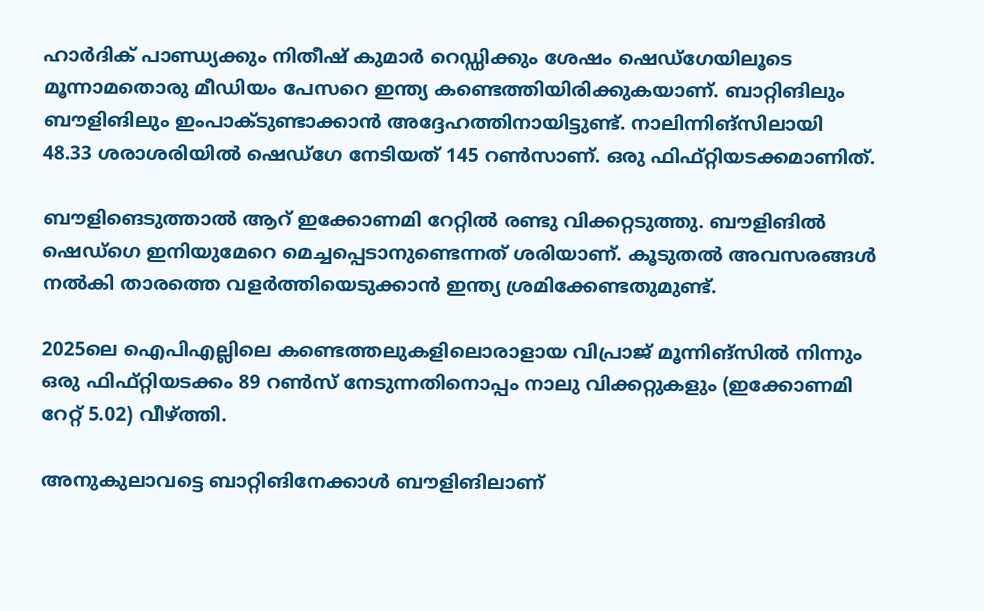ഹാര്‍ദിക് പാണ്ഡ്യക്കും നിതീഷ് കുമാര്‍ റെഡ്ഡിക്കും ശേഷം ഷെഡ്‌ഗേയിലൂടെ മൂന്നാമതൊരു മീഡിയം പേസറെ ഇന്ത്യ കണ്ടെത്തിയിരിക്കുകയാണ്. ബാറ്റിങിലും ബൗളിങിലും ഇംപാക്ടുണ്ടാക്കാന്‍ അദ്ദേഹത്തിനായിട്ടുണ്ട്. നാലിന്നിങ്‌സിലായി 48.33 ശരാശരിയില്‍ ഷെഡ്‌ഗേ നേടിയത് 145 റണ്‍സാണ്. ഒരു ഫിഫ്റ്റിയടക്കമാണിത്.

ബൗളിങെടുത്താല്‍ ആറ് ഇക്കോണമി റേറ്റില്‍ രണ്ടു വിക്കറ്റടുത്തു. ബൗളിങില്‍ ഷെഡ്‌ഗെ ഇനിയുമേറെ മെച്ചപ്പെടാനുണ്ടെന്നത് ശരിയാണ്. കൂടുതല്‍ അവസരങ്ങള്‍ നല്‍കി താരത്തെ വളര്‍ത്തിയെടുക്കാന്‍ ഇന്ത്യ ശ്രമിക്കേണ്ടതുമുണ്ട്.

2025ലെ ഐപിഎല്ലിലെ കണ്ടെത്തലുകളിലൊരാളായ വിപ്രാജ് മൂന്നിങ്‌സില്‍ നിന്നും ഒരു ഫിഫ്റ്റിയടക്കം 89 റണ്‍സ് നേടുന്നതിനൊപ്പം നാലു വിക്കറ്റുകളും (ഇക്കോണമി റേറ്റ് 5.02) വീഴ്ത്തി.

അനുകുലാവട്ടെ ബാറ്റിങിനേക്കാള്‍ ബൗളിങിലാണ്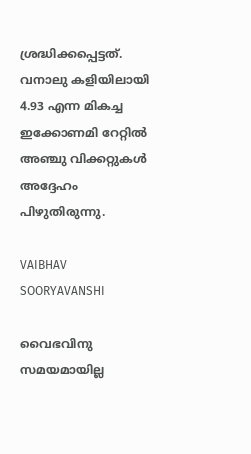ശ്രദ്ധിക്കപ്പെട്ടത്. വനാലു കളിയിലായി 4.93 എന്ന മികച്ച ഇക്കോണമി റേറ്റില്‍ അഞ്ചു വിക്കറ്റുകള്‍ അദ്ദേഹം പിഴുതിരുന്നു.

VAIBHAV SOORYAVANSHI

വൈഭവിനു സമയമായില്ല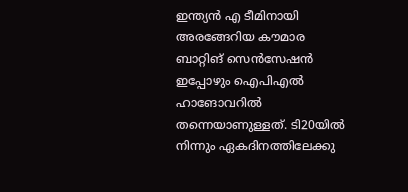ഇന്ത്യന്‍ എ ടീമിനായി അരങ്ങേറിയ കൗമാര ബാറ്റിങ് സെന്‍സേഷന്‍ ഇപ്പോഴും ഐപിഎല്‍ ഹാങോവറില്‍ തന്നെയാണുള്ളത്. ടി20യില്‍ നിന്നും ഏകദിനത്തിലേക്കു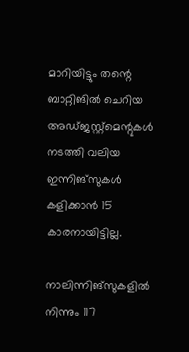മാറിയിട്ടും തന്റെ ബാറ്റിങില്‍ ചെറിയ അഡ്ജസ്റ്റ്മെന്റുകള്‍ നടത്തി വലിയ ഇന്നിങ്‌സുകള്‍ കളിക്കാന്‍ 15 കാരനായിട്ടില്ല.

നാലിന്നിങ്‌സുകളില്‍ നിന്നും 117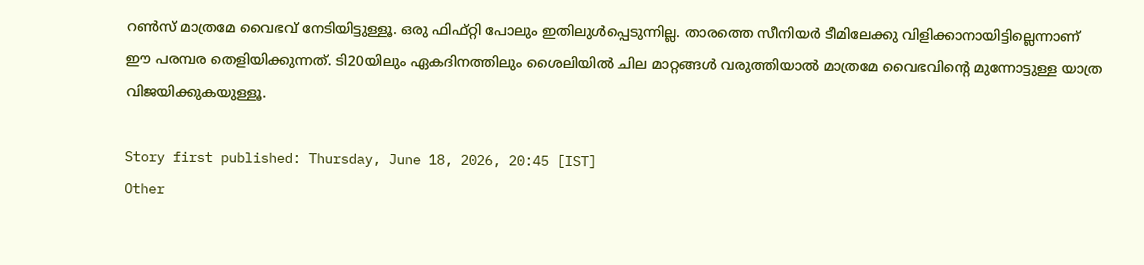റണ്‍സ് മാത്രമേ വൈഭവ് നേടിയിട്ടുള്ളൂ. ഒരു ഫിഫ്റ്റി പോലും ഇതിലുള്‍പ്പെടുന്നില്ല. താരത്തെ സീനിയര്‍ ടീമിലേക്കു വിളിക്കാനായിട്ടില്ലെന്നാണ് ഈ പരമ്പര തെളിയിക്കുന്നത്. ടി20യിലും ഏകദിനത്തിലും ശൈലിയില്‍ ചില മാറ്റങ്ങള്‍ വരുത്തിയാല്‍ മാത്രമേ വൈഭവിന്റെ മുന്നോട്ടുള്ള യാത്ര വിജയിക്കുകയുള്ളൂ.

Story first published: Thursday, June 18, 2026, 20:45 [IST]
Other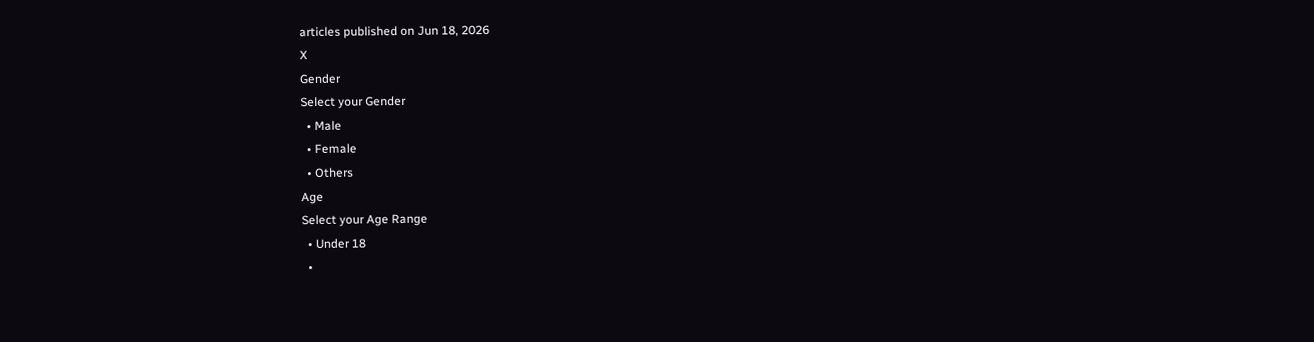articles published on Jun 18, 2026
X
Gender
Select your Gender
  • Male
  • Female
  • Others
Age
Select your Age Range
  • Under 18
  •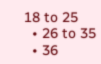18 to 25
  • 26 to 35
  • 36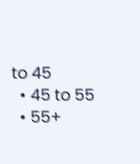to 45
  • 45 to 55
  • 55+